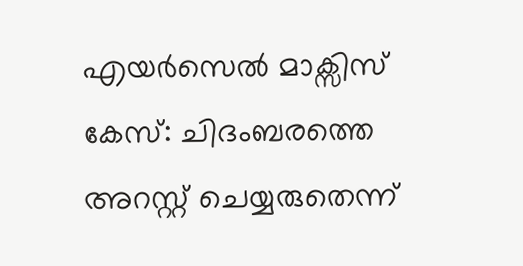എയര്‍സെല്‍ മാക്സിസ് കേസ്: ചിദംബരത്തെ അറസ്റ്റ് ചെയ്യരുതെന്ന്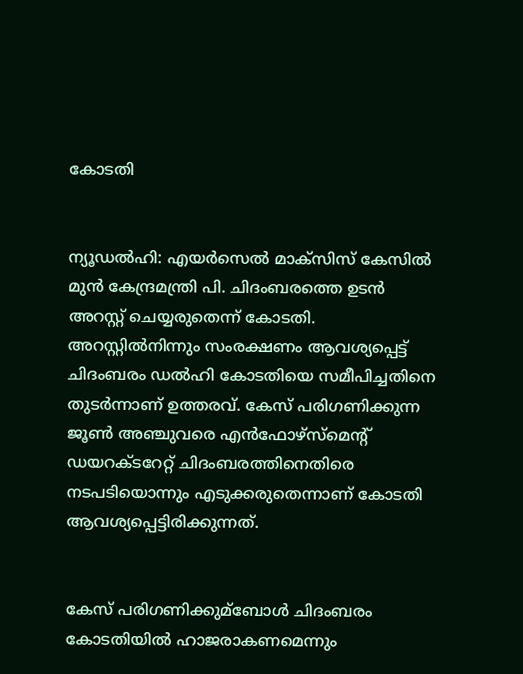കോടതി


ന്യൂഡല്‍ഹി: എയര്‍സെല്‍ മാക്സിസ് കേസില്‍ മുന്‍ കേന്ദ്രമന്ത്രി പി. ചിദംബരത്തെ ഉടന്‍ അറസ്റ്റ് ചെയ്യരുതെന്ന് കോടതി. അറസ്റ്റില്‍നിന്നും സംരക്ഷണം ആവശ്യപ്പെട്ട് ചിദംബരം ഡല്‍ഹി കോടതിയെ സമീപിച്ചതിനെ തുടര്‍ന്നാണ് ഉത്തരവ്. കേസ് പരിഗണിക്കുന്ന ജൂണ്‍ അഞ്ചുവരെ എന്‍ഫോഴ്സ്മെന്‍റ് ഡയറക്ടറേറ്റ് ചിദംബരത്തിനെതിരെ നടപടിയൊന്നും എടുക്കരുതെന്നാണ് കോടതി ആവശ്യപ്പെട്ടിരിക്കുന്നത്.


കേസ് പരിഗണിക്കുമ്ബോള്‍ ചിദംബരം കോടതിയില്‍ ഹാജരാകണമെന്നും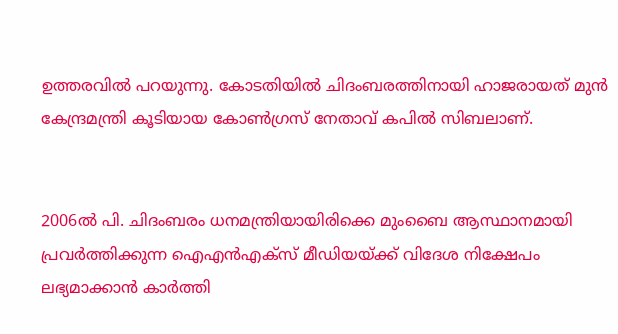ഉത്തരവില്‍ പറയുന്നു. കോടതിയില്‍ ചിദംബരത്തിനായി ഹാജരായത് മുന്‍ കേന്ദ്രമന്ത്രി കൂടിയായ കോണ്‍ഗ്രസ് നേതാവ് കപില്‍ സിബലാണ്.


2006ല്‍ പി. ചിദംബരം ധനമന്ത്രിയായിരിക്കെ മുംബൈ ആസ്ഥാനമായി പ്രവര്‍ത്തിക്കുന്ന ഐഎന്‍എക്‌സ് മീഡിയയ്ക്ക് വിദേശ നിക്ഷേപം ലഭ്യമാക്കാന്‍ കാര്‍ത്തി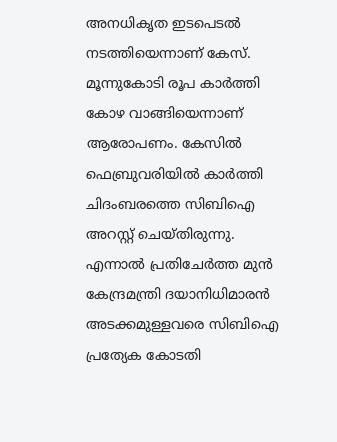അനധികൃത ഇടപെടല്‍ നടത്തിയെന്നാണ് കേസ്. മൂന്നുകോടി രൂപ കാര്‍ത്തി കോഴ വാങ്ങിയെന്നാണ് ആരോപണം. കേസില്‍ ഫെബ്രുവരിയില്‍ കാര്‍ത്തി ചിദംബരത്തെ സിബിഐ അറസ്റ്റ് ചെയ്തിരുന്നു. എന്നാല്‍‌ പ്രതിചേര്‍ത്ത മുന്‍ കേന്ദ്രമന്ത്രി ദയാനിധിമാരന്‍ അടക്കമുള്ളവരെ സിബിഐ പ്രത്യേക കോടതി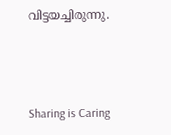വിട്ടയച്ചിരുന്നു.



Sharing is Caring